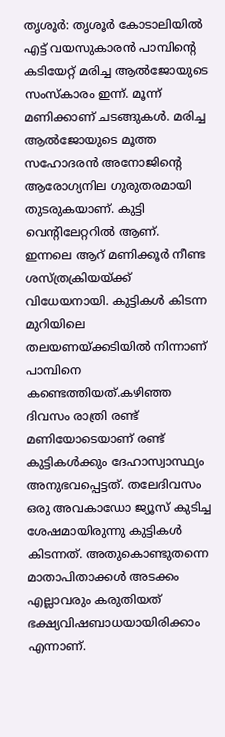തൃശൂർ: തൃശൂർ കോടാലിയിൽ എട്ട് വയസുകാരൻ പാമ്പിന്റെ കടിയേറ്റ് മരിച്ച ആൽജോയുടെ സംസ്കാരം ഇന്ന്. മൂന്ന് മണിക്കാണ് ചടങ്ങുകൾ. മരിച്ച ആൽജോയുടെ മൂത്ത സഹോദരൻ അനോജിന്റെ ആരോഗ്യനില ഗുരുതരമായി തുടരുകയാണ്. കുട്ടി വെന്റിലേറ്ററിൽ ആണ്.
ഇന്നലെ ആറ് മണിക്കൂർ നീണ്ട ശസ്ത്രക്രിയയ്ക്ക് വിധേയനായി. കുട്ടികൾ കിടന്ന മുറിയിലെ തലയണയ്ക്കടിയിൽ നിന്നാണ് പാമ്പിനെ കണ്ടെത്തിയത്.കഴിഞ്ഞ ദിവസം രാത്രി രണ്ട് മണിയോടെയാണ് രണ്ട് കുട്ടികൾക്കും ദേഹാസ്വാസ്ഥ്യം അനുഭവപ്പെട്ടത്. തലേദിവസം ഒരു അവകാഡോ ജ്യൂസ് കുടിച്ച ശേഷമായിരുന്നു കുട്ടികൾ കിടന്നത്. അതുകൊണ്ടുതന്നെ മാതാപിതാക്കൾ അടക്കം എല്ലാവരും കരുതിയത് ഭക്ഷ്യവിഷബാധയായിരിക്കാം എന്നാണ്.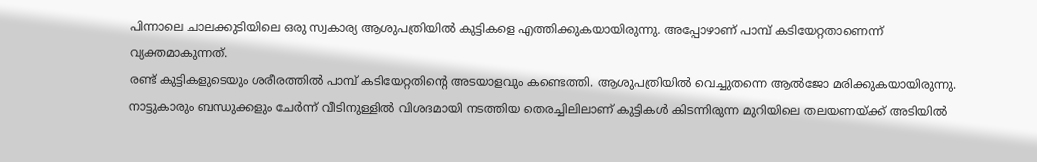പിന്നാലെ ചാലക്കുടിയിലെ ഒരു സ്വകാര്യ ആശുപത്രിയിൽ കുട്ടികളെ എത്തിക്കുകയായിരുന്നു. അപ്പോഴാണ് പാമ്പ് കടിയേറ്റതാണെന്ന് വ്യക്തമാകുന്നത്.
രണ്ട് കുട്ടികളുടെയും ശരീരത്തിൽ പാമ്പ് കടിയേറ്റതിന്റെ അടയാളവും കണ്ടെത്തി. ആശുപത്രിയിൽ വെച്ചുതന്നെ ആൽജോ മരിക്കുകയായിരുന്നു. നാട്ടുകാരും ബന്ധുക്കളും ചേർന്ന് വീടിനുള്ളിൽ വിശദമായി നടത്തിയ തെരച്ചിലിലാണ് കുട്ടികൾ കിടന്നിരുന്ന മുറിയിലെ തലയണയ്ക്ക് അടിയിൽ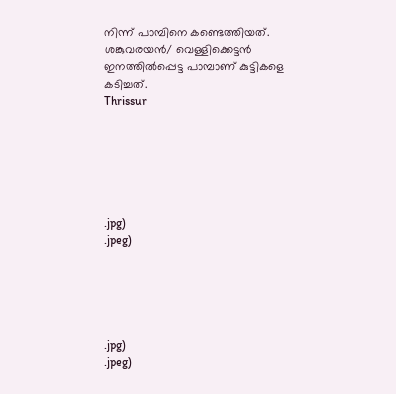നിന്ന് പാമ്പിനെ കണ്ടെത്തിയത്. ശങ്കുവരയൻ/ വെള്ളിക്കെട്ടൻ ഇനത്തിൽപ്പെട്ട പാമ്പാണ് കുട്ടികളെ കടിച്ചത്.
Thrissur






.jpg)
.jpeg)





.jpg)
.jpeg)